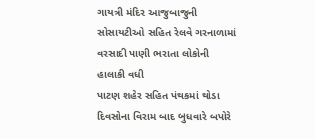ગાયત્રી મંદિર આજુબાજુની સોસાયટીઓ સહિત રેલવે ગરનાળામાં વરસાદી પાણી ભરાતા લોકોની હાલાકી વધી
પાટણ શહેર સહિત પંથકમાં થોડા દિવસોના વિરામ બાદ બુધવારે બપોરે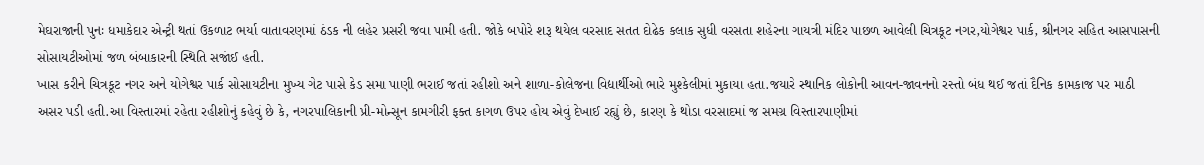મેઘરાજાની પુનઃ ધમાકેદાર એન્ટ્રી થતાં ઉકળાટ ભર્યા વાતાવરણમાં ઠંડક ની લહેર પ્રસરી જવા પામી હતી. જોકે બપોરે શરૂ થયેલ વરસાદ સતત દોઢેક કલાક સુધી વરસતા શહેરના ગાયત્રી મંદિર પાછળ આવેલી ચિત્રકૂટ નગર,યોગેશ્વર પાર્ક, શ્રીનગર સહિત આસપાસની સોસાયટીઓમાં જળ બંબાકારની સ્થિતિ સજાંઈ હતી.
ખાસ કરીને ચિત્રકૂટ નગર અને યોગેશ્વર પાર્ક સોસાયટીના મુખ્ય ગેટ પાસે કેડ સમા પાણી ભરાઈ જતાં રહીશો અને શાળા-કોલેજના વિદ્યાર્થીઓ ભારે મુશ્કેલીમાં મુકાયા હતા.જયારે સ્થાનિક લોકોની આવન-જાવનનો રસ્તો બંધ થઈ જતાં દૈનિક કામકાજ પર માઠી અસર પડી હતી.આ વિસ્તારમાં રહેતા રહીશોનું કહેવું છે કે, નગરપાલિકાની પ્રી-મોન્સૂન કામગીરી ફક્ત કાગળ ઉપર હોય એવું દેખાઈ રહ્યું છે, કારણ કે થોડા વરસાદમાં જ સમગ્ર વિસ્તારપાણીમાં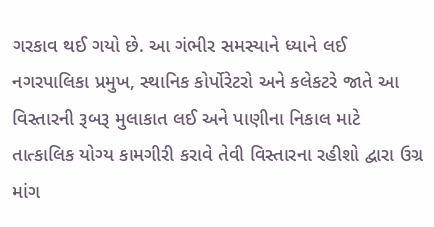ગરકાવ થઈ ગયો છે. આ ગંભીર સમસ્યાને ધ્યાને લઈ નગરપાલિકા પ્રમુખ, સ્થાનિક કોર્પોરેટરો અને કલેકટરે જાતે આ વિસ્તારની રૂબરૂ મુલાકાત લઈ અને પાણીના નિકાલ માટે તાત્કાલિક યોગ્ય કામગીરી કરાવે તેવી વિસ્તારના રહીશો દ્વારા ઉગ્ર માંગ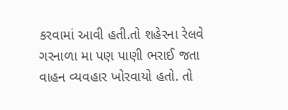કરવામાં આવી હતી.તો શહેરના રેલવે ગરનાળા મા પણ પાણી ભરાઈ જતા વાહન વ્યવહાર ખોરવાયો હતો. તો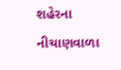શહેરના નીચાણવાળા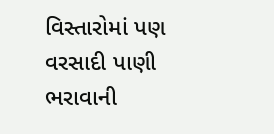વિસ્તારોમાં પણ વરસાદી પાણી ભરાવાની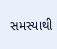સમસ્યાથી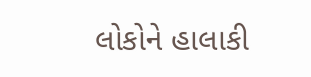લોકોને હાલાકી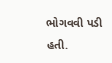ભોગવવી પડી હતી.